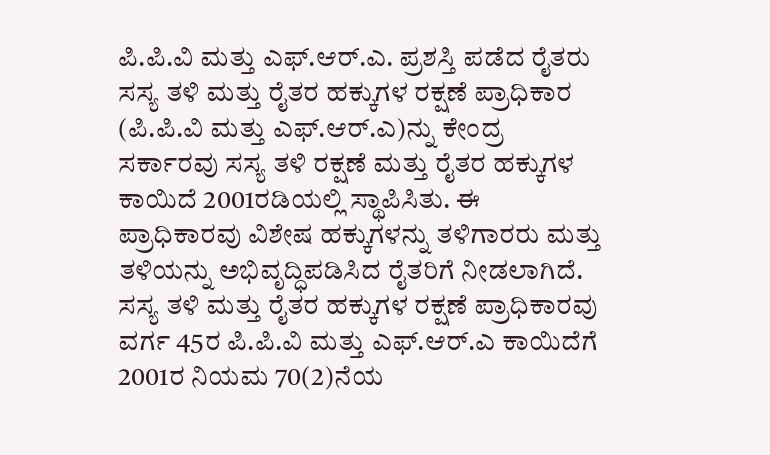ಪಿ.ಪಿ.ವಿ ಮತ್ತು ಎಫ್.ಆರ್.ಎ. ಪ್ರಶಸ್ತಿ ಪಡೆದ ರೈತರು
ಸಸ್ಯ ತಳಿ ಮತ್ತು ರೈತರ ಹಕ್ಕುಗಳ ರಕ್ಷಣೆ ಪ್ರಾಧಿಕಾರ (ಪಿ.ಪಿ.ವಿ ಮತ್ತು ಎಫ್.ಆರ್.ಎ)ನ್ನು ಕೇಂದ್ರ ಸರ್ಕಾರವು ಸಸ್ಯ ತಳಿ ರಕ್ಷಣೆ ಮತ್ತು ರೈತರ ಹಕ್ಕುಗಳ ಕಾಯಿದೆ 2001ರಡಿಯಲ್ಲಿ ಸ್ಥಾಪಿಸಿತು. ಈ ಪ್ರಾಧಿಕಾರವು ವಿಶೇಷ ಹಕ್ಕುಗಳನ್ನು ತಳಿಗಾರರು ಮತ್ತು ತಳಿಯನ್ನು ಅಭಿವೃದ್ಧಿಪಡಿಸಿದ ರೈತರಿಗೆ ನೀಡಲಾಗಿದೆ. ಸಸ್ಯ ತಳಿ ಮತ್ತು ರೈತರ ಹಕ್ಕುಗಳ ರಕ್ಷಣೆ ಪ್ರಾಧಿಕಾರವು ವರ್ಗ 45ರ ಪಿ.ಪಿ.ವಿ ಮತ್ತು ಎಫ್.ಆರ್.ಎ ಕಾಯಿದೆಗೆ 2001ರ ನಿಯಮ 70(2)ನೆಯ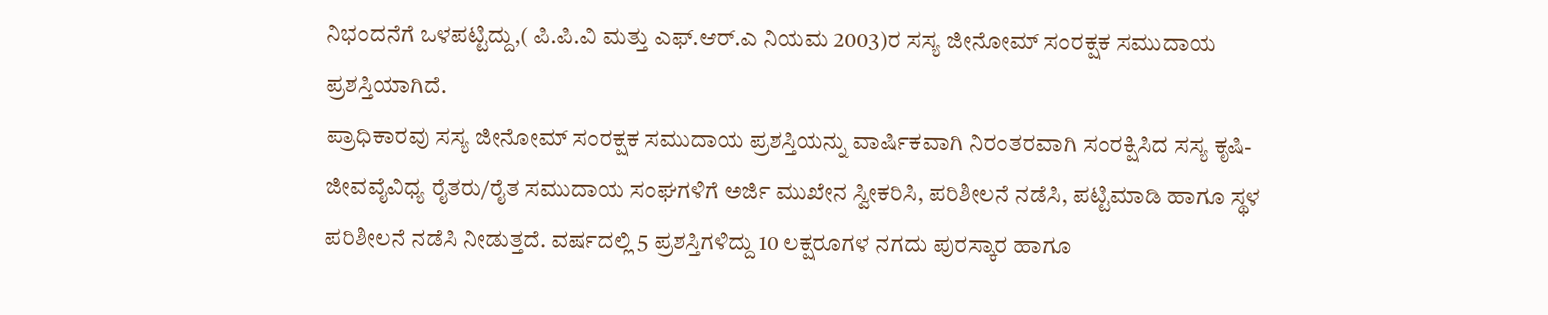ನಿಭಂದನೆಗೆ ಒಳಪಟ್ಟಿದ್ದು,( ಪಿ.ಪಿ.ವಿ ಮತ್ತು ಎಫ್.ಆರ್.ಎ ನಿಯಮ 2003)ರ ಸಸ್ಯ ಜೀನೋಮ್ ಸಂರಕ್ಷಕ ಸಮುದಾಯ ಪ್ರಶಸ್ತಿಯಾಗಿದೆ.
ಪ್ರಾಧಿಕಾರವು ಸಸ್ಯ ಜೀನೋಮ್ ಸಂರಕ್ಷಕ ಸಮುದಾಯ ಪ್ರಶಸ್ತಿಯನ್ನು ವಾರ್ಷಿಕವಾಗಿ ನಿರಂತರವಾಗಿ ಸಂರಕ್ಷಿಸಿದ ಸಸ್ಯ ಕೃಷಿ-ಜೀವವೈವಿಧ್ಯ ರೈತರು/ರೈತ ಸಮುದಾಯ ಸಂಘಗಳಿಗೆ ಅರ್ಜಿ ಮುಖೇನ ಸ್ವೀಕರಿಸಿ, ಪರಿಶೀಲನೆ ನಡೆಸಿ, ಪಟ್ಟಿಮಾಡಿ ಹಾಗೂ ಸ್ಥಳ ಪರಿಶೀಲನೆ ನಡೆಸಿ ನೀಡುತ್ತದೆ. ವರ್ಷದಲ್ಲಿ 5 ಪ್ರಶಸ್ತಿಗಳಿದ್ದು 10 ಲಕ್ಷರೂಗಳ ನಗದು ಪುರಸ್ಕಾರ ಹಾಗೂ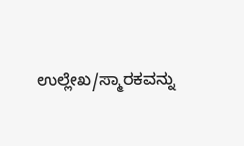ಉಲ್ಲೇಖ/ಸ್ಮಾರಕವನ್ನು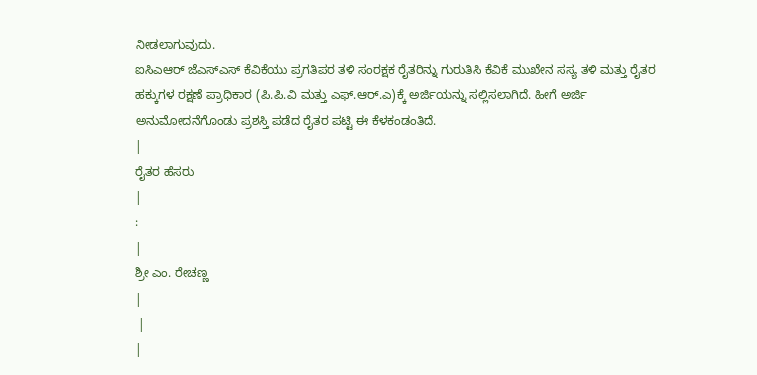ನೀಡಲಾಗುವುದು.
ಐಸಿಎಆರ್ ಜೆಎಸ್ಎಸ್ ಕೆವಿಕೆಯು ಪ್ರಗತಿಪರ ತಳಿ ಸಂರಕ್ಷಕ ರೈತರಿನ್ನು ಗುರುತಿಸಿ ಕೆವಿಕೆ ಮುಖೇನ ಸಸ್ಯ ತಳಿ ಮತ್ತು ರೈತರ ಹಕ್ಕುಗಳ ರಕ್ಷಣೆ ಪ್ರಾಧಿಕಾರ (ಪಿ.ಪಿ.ವಿ ಮತ್ತು ಎಫ್.ಆರ್.ಎ)ಕ್ಕೆ ಅರ್ಜಿಯನ್ನು ಸಲ್ಲಿಸಲಾಗಿದೆ. ಹೀಗೆ ಅರ್ಜಿ ಅನುಮೋದನೆಗೊಂಡು ಪ್ರಶಸ್ತಿ ಪಡೆದ ರೈತರ ಪಟ್ಟಿ ಈ ಕೆಳಕಂಡಂತಿದೆ.
|
ರೈತರ ಹೆಸರು
|
:
|
ಶ್ರೀ ಎಂ. ರೇಚಣ್ಣ
|
 |
|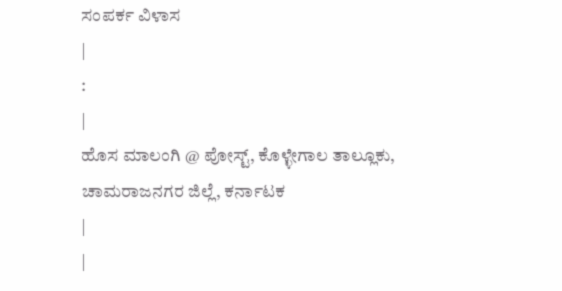ಸಂಪರ್ಕ ವಿಳಾಸ
|
:
|
ಹೊಸ ಮಾಲಂಗಿ @ ಪೋಸ್ಟ್, ಕೊಳ್ಳೇಗಾಲ ತಾಲ್ಲೂಕು, ಚಾಮರಾಜನಗರ ಜಿಲ್ಲೆ, ಕರ್ನಾಟಕ
|
|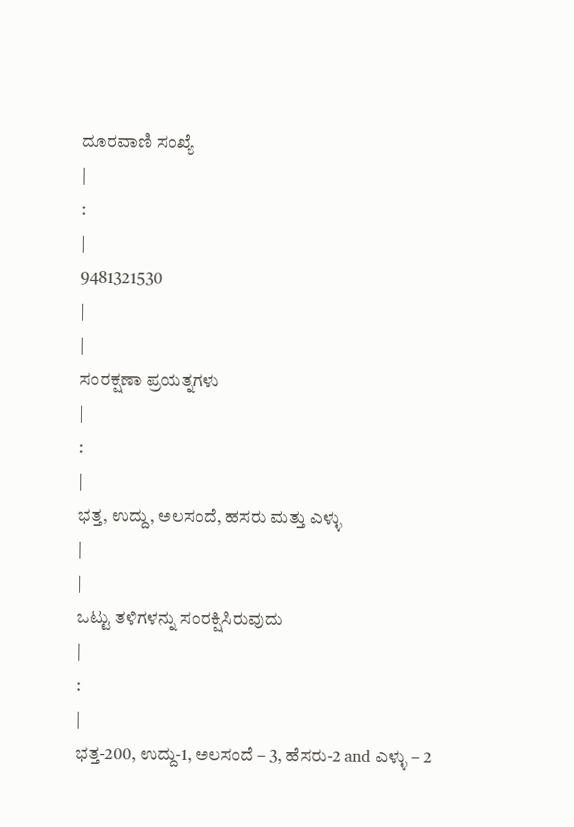ದೂರವಾಣಿ ಸಂಖ್ಯೆ
|
:
|
9481321530
|
|
ಸಂರಕ್ಷಣಾ ಪ್ರಯತ್ನಗಳು
|
:
|
ಭತ್ತ, ಉದ್ದು, ಅಲಸಂದೆ, ಹಸರು ಮತ್ತು ಎಳ್ಳು
|
|
ಒಟ್ಟು ತಳಿಗಳನ್ನು ಸಂರಕ್ಷಿಸಿರುವುದು
|
:
|
ಭತ್ತ-200, ಉದ್ದು-1, ಅಲಸಂದೆ – 3, ಹೆಸರು-2 and ಎಳ್ಳು – 2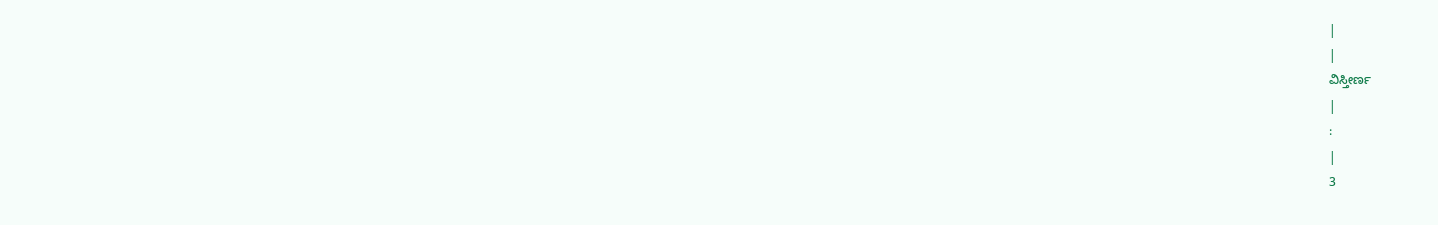|
|
ವಿಸ್ತೀರ್ಣ
|
:
|
3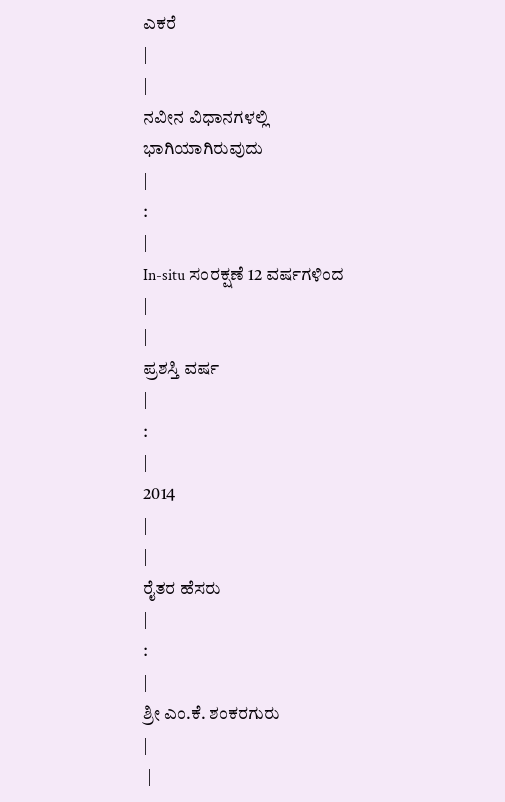ಎಕರೆ
|
|
ನವೀನ ವಿಧಾನಗಳಲ್ಲಿ ಭಾಗಿಯಾಗಿರುವುದು
|
:
|
In-situ ಸಂರಕ್ಷಣೆ 12 ವರ್ಷಗಳಿಂದ
|
|
ಪ್ರಶಸ್ತಿ ವರ್ಷ
|
:
|
2014
|
|
ರೈತರ ಹೆಸರು
|
:
|
ಶ್ರೀ ಎಂ.ಕೆ. ಶಂಕರಗುರು
|
 |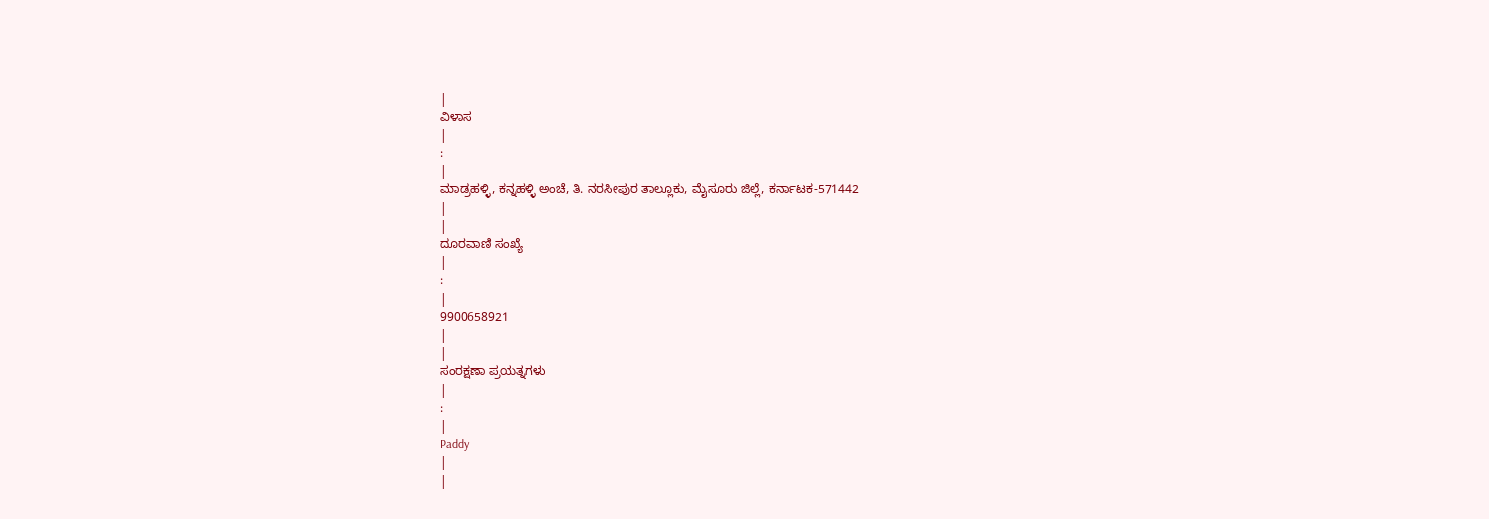|
ವಿಳಾಸ
|
:
|
ಮಾಡ್ರಹಳ್ಳಿ, ಕನ್ನಹಳ್ಳಿ ಅಂಚೆ, ತಿ. ನರಸೀಪುರ ತಾಲ್ಲೂಕು, ಮೈಸೂರು ಜಿಲ್ಲೆ, ಕರ್ನಾಟಕ-571442
|
|
ದೂರವಾಣಿ ಸಂಖ್ಯೆ
|
:
|
9900658921
|
|
ಸಂರಕ್ಷಣಾ ಪ್ರಯತ್ನಗಳು
|
:
|
Paddy
|
|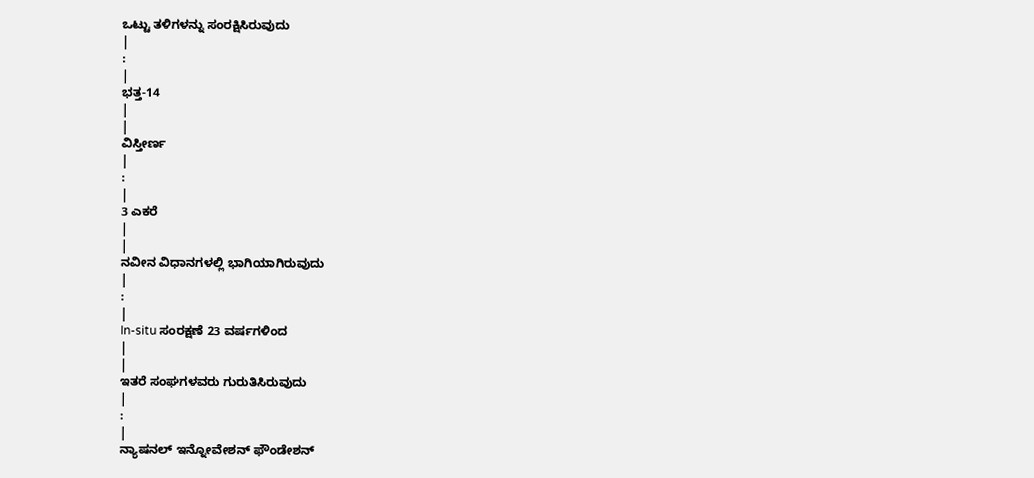ಒಟ್ಟು ತಳಿಗಳನ್ನು ಸಂರಕ್ಷಿಸಿರುವುದು
|
:
|
ಭತ್ತ-14
|
|
ವಿಸ್ತೀರ್ಣ
|
:
|
3 ಎಕರೆ
|
|
ನವೀನ ವಿಧಾನಗಳಲ್ಲಿ ಭಾಗಿಯಾಗಿರುವುದು
|
:
|
In-situ ಸಂರಕ್ಷಣೆ 23 ವರ್ಷಗಳಿಂದ
|
|
ಇತರೆ ಸಂಘಗಳವರು ಗುರುತಿಸಿರುವುದು
|
:
|
ನ್ಯಾಷನಲ್ ಇನ್ನೋವೇಶನ್ ಫೌಂಡೇಶನ್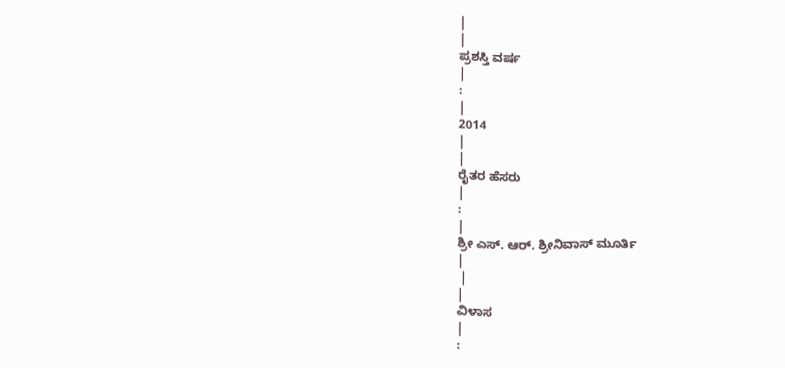|
|
ಪ್ರಶಸ್ತಿ ವರ್ಷ
|
:
|
2014
|
|
ರೈತರ ಹೆಸರು
|
:
|
ಶ್ರೀ ಎಸ್. ಆರ್. ಶ್ರೀನಿವಾಸ್ ಮೂರ್ತಿ
|
 |
|
ವಿಳಾಸ
|
: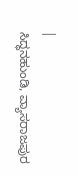|
ಸಿದ್ಧನಹುಂಡಿ, ವ್ಯಾಸರಾಜಪುರ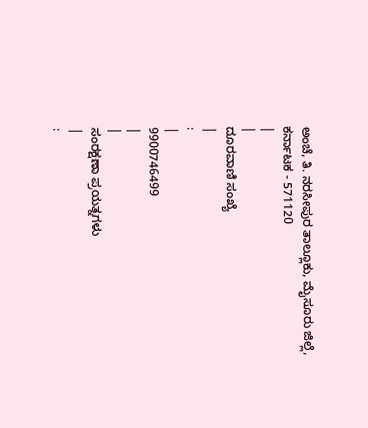ಅಂಚೆ, ತಿ. ನರಸೀಪುರ ತಾಲ್ಲೂಕು, ಮೈಸೂರು ಜಿಲ್ಲೆ, ಕರ್ನಾಟಕ - 571120
|
|
ದೂರವಾಣಿ ಸಂಖ್ಯೆ
|
:
|
9900746499
|
|
ಸಂರಕ್ಷಣಾ ಪ್ರಯತ್ನಗಳು
|
: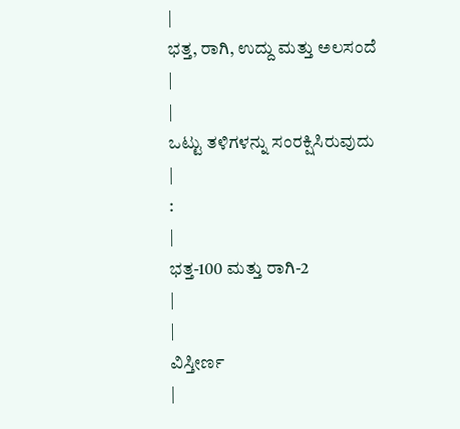|
ಭತ್ತ, ರಾಗಿ, ಉದ್ದು ಮತ್ತು ಅಲಸಂದೆ
|
|
ಒಟ್ಟು ತಳಿಗಳನ್ನು ಸಂರಕ್ಷಿಸಿರುವುದು
|
:
|
ಭತ್ತ-100 ಮತ್ತು ರಾಗಿ-2
|
|
ವಿಸ್ತೀರ್ಣ
|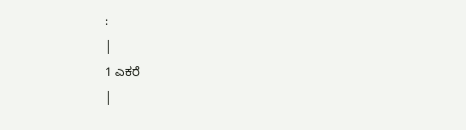:
|
1 ಎಕರೆ
|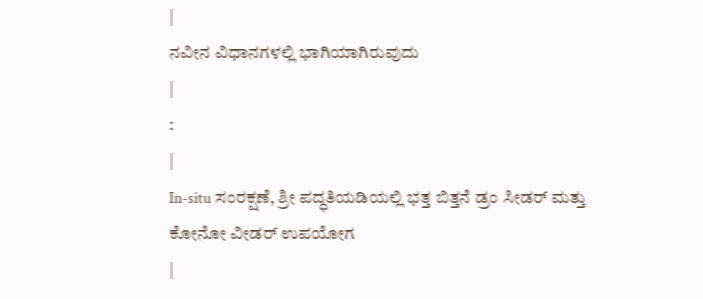|
ನವೀನ ವಿಧಾನಗಳಲ್ಲಿ ಭಾಗಿಯಾಗಿರುವುದು
|
:
|
In-situ ಸಂರಕ್ಷಣೆ, ಶ್ರೀ ಪದ್ಧತಿಯಡಿಯಲ್ಲಿ ಭತ್ತ ಬಿತ್ತನೆ ಡ್ರಂ ಸೀಡರ್ ಮತ್ತು ಕೋನೋ ವೀಡರ್ ಉಪಯೋಗ
|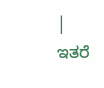|
ಇತರೆ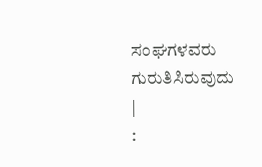ಸಂಘಗಳವರು ಗುರುತಿಸಿರುವುದು
|
: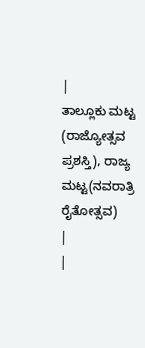|
ತಾಲ್ಲೂಕು ಮಟ್ಟ (ರಾಜ್ಯೋತ್ಸವ ಪ್ರಶಸ್ತಿ), ರಾಜ್ಯ ಮಟ್ಟ(ನವರಾತ್ರಿ ರೈತೋತ್ಸವ)
|
|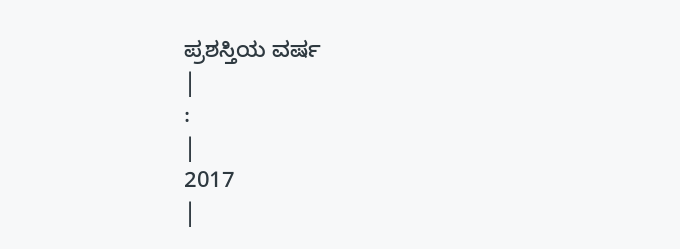ಪ್ರಶಸ್ತಿಯ ವರ್ಷ
|
:
|
2017
|